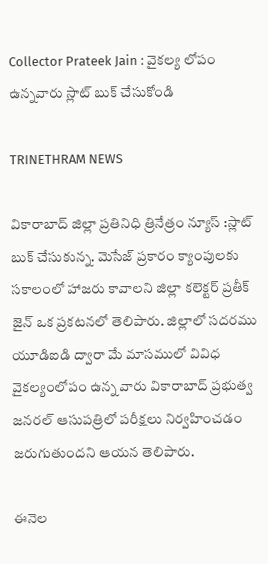Collector Prateek Jain : వైకల్య లోపం ఉన్నవారు స్లాట్ బుక్ చేసుకోండి

TRINETHRAM NEWS

వికారాబాద్ జిల్లా ప్రతినిధి త్రినేత్రం న్యూస్ :స్లాట్ బుక్ చేసుకున్న. మెసేజ్ ప్రకారం క్యాంపులకు సకాలంలో హాజరు కావాలని జిల్లా కలెక్టర్ ప్రతీక్ జైన్ ఒక ప్రకటనలో తెలిపారు. జిల్లాలో సదరము యూడిఐడి ద్వారా మే మాసములో వివిధ వైకల్యంలోపం ఉన్న వారు వికారాబాద్ ప్రభుత్వ జనరల్ ఆసుపత్రిలో పరీక్షలు నిర్వహించడం జరుగుతుందని ఆయన తెలిపారు.

ఈనెల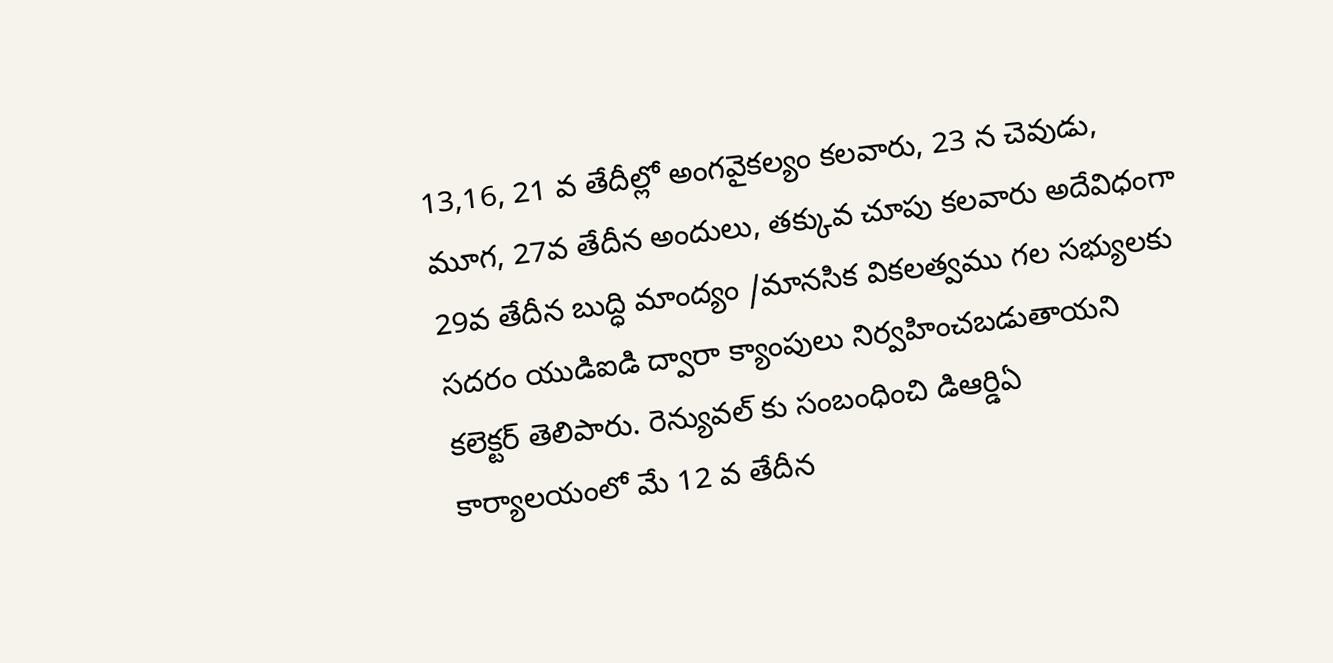13,16, 21 వ తేదీల్లో అంగవైకల్యం కలవారు, 23 న చెవుడు, మూగ, 27వ తేదీన అందులు, తక్కువ చూపు కలవారు అదేవిధంగా 29వ తేదీన బుద్ధి మాంద్యం /మానసిక వికలత్వము గల సభ్యులకు సదరం యుడిఐడి ద్వారా క్యాంపులు నిర్వహించబడుతాయని కలెక్టర్ తెలిపారు. రెన్యువల్ కు సంబంధించి డిఆర్డిఏ కార్యాలయంలో మే 12 వ తేదీన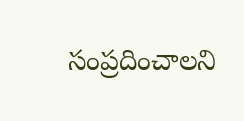సంప్రదించాలని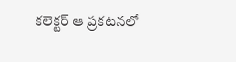కలెక్టర్ ఆ ప్రకటనలో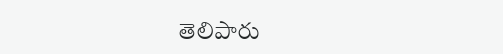తెలిపారు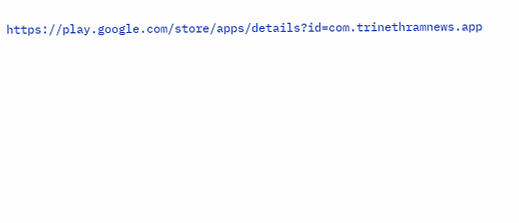https://play.google.com/store/apps/details?id=com.trinethramnews.app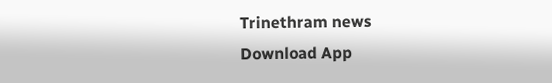Trinethram news
Download App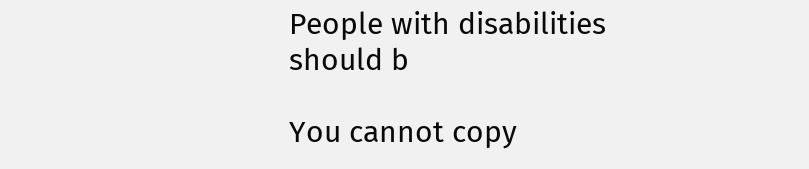People with disabilities should b

You cannot copy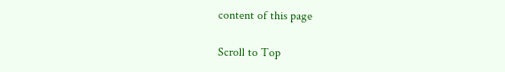content of this page

Scroll to Top